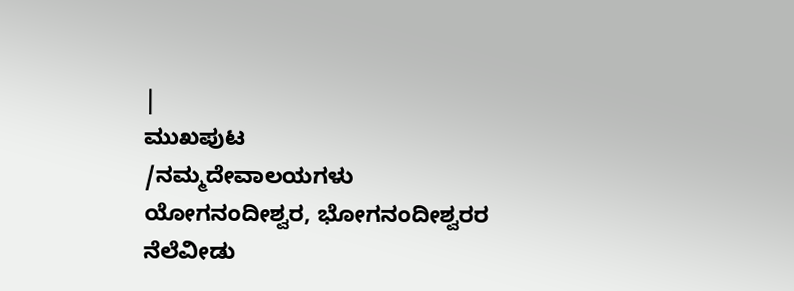|
ಮುಖಪುಟ
/ನಮ್ಮದೇವಾಲಯಗಳು
ಯೋಗನಂದೀಶ್ವರ, ಭೋಗನಂದೀಶ್ವರರ
ನೆಲೆವೀಡು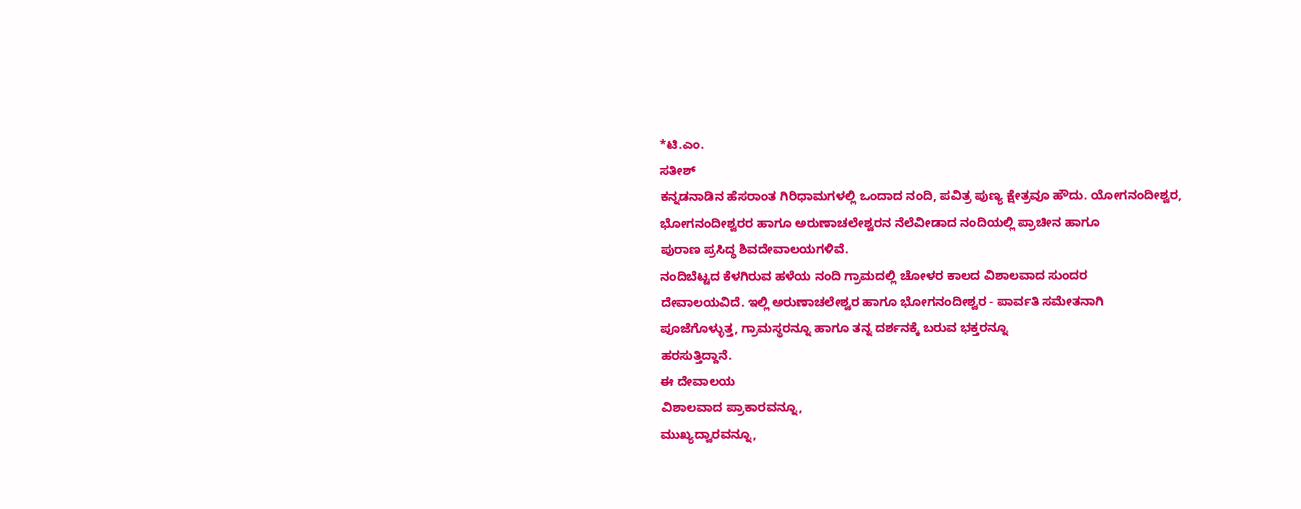*ಟಿ.ಎಂ.
ಸತೀಶ್
ಕನ್ನಡನಾಡಿನ ಹೆಸರಾಂತ ಗಿರಿಧಾಮಗಳಲ್ಲಿ ಒಂದಾದ ನಂದಿ, ಪವಿತ್ರ ಪುಣ್ಯ ಕ್ಷೇತ್ರವೂ ಹೌದು. ಯೋಗನಂದೀಶ್ವರ,
ಭೋಗನಂದೀಶ್ವರರ ಹಾಗೂ ಅರುಣಾಚಲೇಶ್ವರನ ನೆಲೆವೀಡಾದ ನಂದಿಯಲ್ಲಿ ಪ್ರಾಚೀನ ಹಾಗೂ
ಪುರಾಣ ಪ್ರಸಿದ್ಧ ಶಿವದೇವಾಲಯಗಳಿವೆ.
ನಂದಿಬೆಟ್ಟದ ಕೆಳಗಿರುವ ಹಳೆಯ ನಂದಿ ಗ್ರಾಮದಲ್ಲಿ ಚೋಳರ ಕಾಲದ ವಿಶಾಲವಾದ ಸುಂದರ
ದೇವಾಲಯವಿದೆ. ಇಲ್ಲಿ ಅರುಣಾಚಲೇಶ್ವರ ಹಾಗೂ ಭೋಗನಂದೀಶ್ವರ - ಪಾರ್ವತಿ ಸಮೇತನಾಗಿ
ಪೂಜೆಗೊಳ್ಳುತ್ತ, ಗ್ರಾಮಸ್ಥರನ್ನೂ ಹಾಗೂ ತನ್ನ ದರ್ಶನಕ್ಕೆ ಬರುವ ಭಕ್ತರನ್ನೂ
ಹರಸುತ್ತಿದ್ದಾನೆ.
ಈ ದೇವಾಲಯ
ವಿಶಾಲವಾದ ಪ್ರಾಕಾರವನ್ನೂ,
ಮುಖ್ಯದ್ವಾರವನ್ನೂ,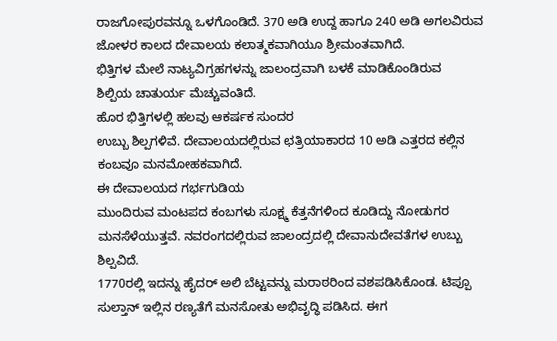ರಾಜಗೋಪುರವನ್ನೂ ಒಳಗೊಂಡಿದೆ. 370 ಅಡಿ ಉದ್ದ ಹಾಗೂ 240 ಅಡಿ ಅಗಲವಿರುವ
ಜೋಳರ ಕಾಲದ ದೇವಾಲಯ ಕಲಾತ್ಮಕವಾಗಿಯೂ ಶ್ರೀಮಂತವಾಗಿದೆ.
ಭಿತ್ತಿಗಳ ಮೇಲೆ ನಾಟ್ಯವಿಗ್ರಹಗಳನ್ನು ಜಾಲಂದ್ರವಾಗಿ ಬಳಕೆ ಮಾಡಿಕೊಂಡಿರುವ
ಶಿಲ್ಪಿಯ ಚಾತುರ್ಯ ಮೆಚ್ಚುವಂತಿದೆ.
ಹೊರ ಭಿತ್ತಿಗಳಲ್ಲಿ ಹಲವು ಆಕರ್ಷಕ ಸುಂದರ
ಉಬ್ಬು ಶಿಲ್ಪಗಳಿವೆ. ದೇವಾಲಯದಲ್ಲಿರುವ ಛತ್ರಿಯಾಕಾರದ 10 ಅಡಿ ಎತ್ತರದ ಕಲ್ಲಿನ
ಕಂಬವೂ ಮನಮೋಹಕವಾಗಿದೆ.
ಈ ದೇವಾಲಯದ ಗರ್ಭಗುಡಿಯ
ಮುಂದಿರುವ ಮಂಟಪದ ಕಂಬಗಳು ಸೂಕ್ಷ್ಮ ಕೆತ್ತನೆಗಳಿಂದ ಕೂಡಿದ್ದು ನೋಡುಗರ
ಮನಸೆಳೆಯುತ್ತವೆ. ನವರಂಗದಲ್ಲಿರುವ ಜಾಲಂದ್ರದಲ್ಲಿ ದೇವಾನುದೇವತೆಗಳ ಉಬ್ಬು
ಶಿಲ್ಪವಿದೆ.
1770ರಲ್ಲಿ ಇದನ್ನು ಹೈದರ್ ಅಲಿ ಬೆಟ್ಟವನ್ನು ಮರಾಠರಿಂದ ವಶಪಡಿಸಿಕೊಂಡ. ಟಿಪ್ಪೂ
ಸುಲ್ತಾನ್ ಇಲ್ಲಿನ ರಣ್ಯತೆಗೆ ಮನಸೋತು ಅಭಿವೃದ್ಧಿ ಪಡಿಸಿದ. ಈಗ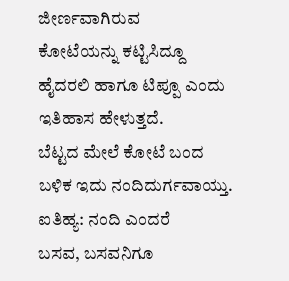ಜೀರ್ಣವಾಗಿರುವ
ಕೋಟೆಯನ್ನು ಕಟ್ಟಿಸಿದ್ದೂ ಹೈದರಲಿ ಹಾಗೂ ಟಿಪ್ಪೂ ಎಂದು ಇತಿಹಾಸ ಹೇಳುತ್ತದೆ.
ಬೆಟ್ಟದ ಮೇಲೆ ಕೋಟೆ ಬಂದ ಬಳಿಕ ಇದು ನಂದಿದುರ್ಗವಾಯ್ತು.
ಐತಿಹ್ಯ: ನಂದಿ ಎಂದರೆ
ಬಸವ, ಬಸವನಿಗೂ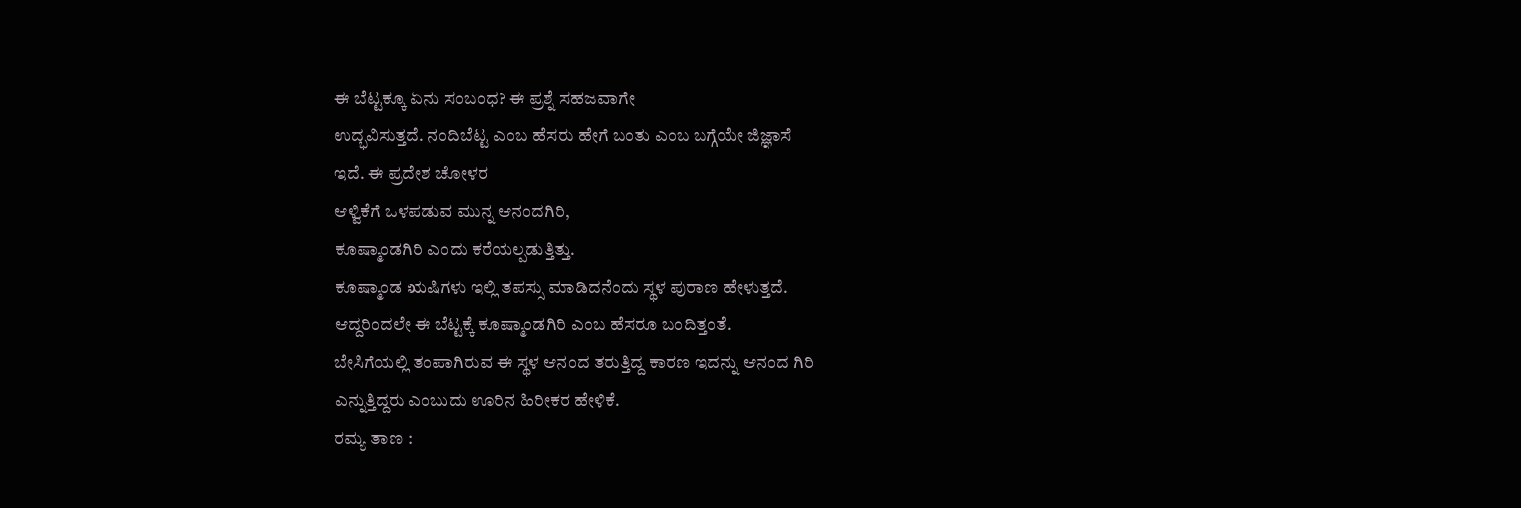ಈ ಬೆಟ್ಟಕ್ಕೂ ಏನು ಸಂಬಂಧ? ಈ ಪ್ರಶ್ನೆ ಸಹಜವಾಗೇ
ಉದ್ಭವಿಸುತ್ತದೆ. ನಂದಿಬೆಟ್ಟ ಎಂಬ ಹೆಸರು ಹೇಗೆ ಬಂತು ಎಂಬ ಬಗ್ಗೆಯೇ ಜಿಜ್ಞಾಸೆ
ಇದೆ. ಈ ಪ್ರದೇಶ ಚೋಳರ
ಆಳ್ವಿಕೆಗೆ ಒಳಪಡುವ ಮುನ್ನ ಆನಂದಗಿರಿ,
ಕೂಷ್ಮಾಂಡಗಿರಿ ಎಂದು ಕರೆಯಲ್ಪಡುತ್ತಿತ್ತು.
ಕೂಷ್ಮಾಂಡ ಋಷಿಗಳು ಇಲ್ಲಿ ತಪಸ್ಸು ಮಾಡಿದನೆಂದು ಸ್ಥಳ ಪುರಾಣ ಹೇಳುತ್ತದೆ.
ಆದ್ದರಿಂದಲೇ ಈ ಬೆಟ್ಟಕ್ಕೆ ಕೂಷ್ಮಾಂಡಗಿರಿ ಎಂಬ ಹೆಸರೂ ಬಂದಿತ್ತಂತೆ.
ಬೇಸಿಗೆಯಲ್ಲಿ ತಂಪಾಗಿರುವ ಈ ಸ್ಥಳ ಆನಂದ ತರುತ್ತಿದ್ದ ಕಾರಣ ಇದನ್ನು ಆನಂದ ಗಿರಿ
ಎನ್ನುತ್ತಿದ್ದರು ಎಂಬುದು ಊರಿನ ಹಿರೀಕರ ಹೇಳಿಕೆ.
ರಮ್ಯ ತಾಣ :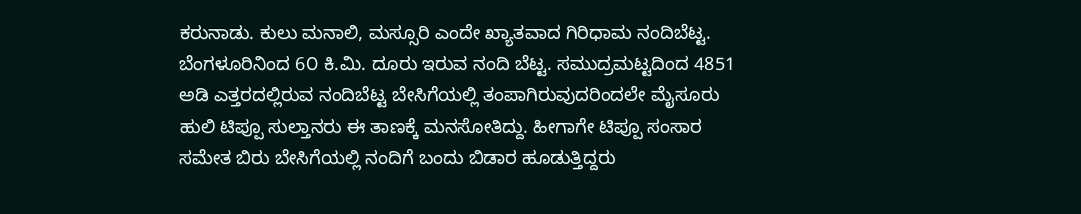ಕರುನಾಡು. ಕುಲು ಮನಾಲಿ, ಮಸ್ಸೂರಿ ಎಂದೇ ಖ್ಯಾತವಾದ ಗಿರಿಧಾಮ ನಂದಿಬೆಟ್ಟ. ಬೆಂಗಳೂರಿನಿಂದ 6೦ ಕಿ.ಮಿ. ದೂರು ಇರುವ ನಂದಿ ಬೆಟ್ಟ. ಸಮುದ್ರಮಟ್ಟದಿಂದ 4851 ಅಡಿ ಎತ್ತರದಲ್ಲಿರುವ ನಂದಿಬೆಟ್ಟ ಬೇಸಿಗೆಯಲ್ಲಿ ತಂಪಾಗಿರುವುದರಿಂದಲೇ ಮೈಸೂರು ಹುಲಿ ಟಿಪ್ಪೂ ಸುಲ್ತಾನರು ಈ ತಾಣಕ್ಕೆ ಮನಸೋತಿದ್ದು. ಹೀಗಾಗೇ ಟಿಪ್ಪೂ ಸಂಸಾರ ಸಮೇತ ಬಿರು ಬೇಸಿಗೆಯಲ್ಲಿ ನಂದಿಗೆ ಬಂದು ಬಿಡಾರ ಹೂಡುತ್ತಿದ್ದರು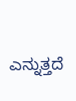ಎನ್ನುತ್ತದೆ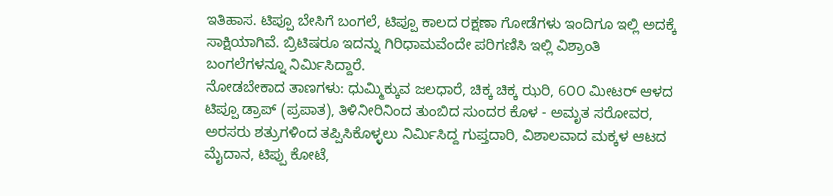ಇತಿಹಾಸ. ಟಿಪ್ಪೂ ಬೇಸಿಗೆ ಬಂಗಲೆ, ಟಿಪ್ಪೂ ಕಾಲದ ರಕ್ಷಣಾ ಗೋಡೆಗಳು ಇಂದಿಗೂ ಇಲ್ಲಿ ಅದಕ್ಕೆ ಸಾಕ್ಷಿಯಾಗಿವೆ. ಬ್ರಿಟಿಷರೂ ಇದನ್ನು ಗಿರಿಧಾಮವೆಂದೇ ಪರಿಗಣಿಸಿ ಇಲ್ಲಿ ವಿಶ್ರಾಂತಿ ಬಂಗಲೆಗಳನ್ನೂ ನಿರ್ಮಿಸಿದ್ದಾರೆ.
ನೋಡಬೇಕಾದ ತಾಣಗಳು: ಧುಮ್ಮಿಕ್ಕುವ ಜಲಧಾರೆ, ಚಿಕ್ಕ ಚಿಕ್ಕ ಝರಿ, 6೦೦ ಮೀಟರ್ ಆಳದ ಟಿಪ್ಪೂ ಡ್ರಾಪ್ (ಪ್ರಪಾತ), ತಿಳಿನೀರಿನಿಂದ ತುಂಬಿದ ಸುಂದರ ಕೊಳ - ಅಮೃತ ಸರೋವರ, ಅರಸರು ಶತ್ರುಗಳಿಂದ ತಪ್ಪಿಸಿಕೊಳ್ಳಲು ನಿರ್ಮಿಸಿದ್ದ ಗುಪ್ತದಾರಿ, ವಿಶಾಲವಾದ ಮಕ್ಕಳ ಆಟದ ಮೈದಾನ, ಟಿಪ್ಪು ಕೋಟೆ,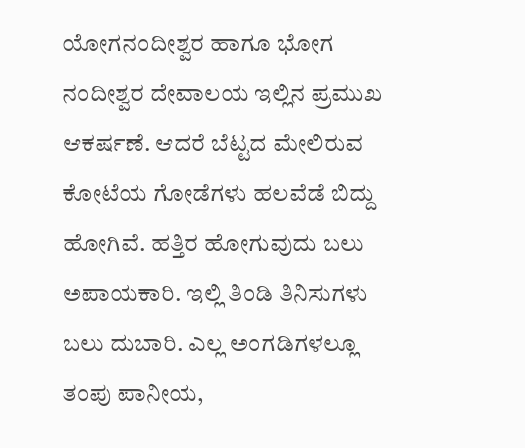ಯೋಗನಂದೀಶ್ವರ ಹಾಗೂ ಭೋಗ ನಂದೀಶ್ವರ ದೇವಾಲಯ ಇಲ್ಲಿನ ಪ್ರಮುಖ ಆಕರ್ಷಣೆ. ಆದರೆ ಬೆಟ್ಟದ ಮೇಲಿರುವ ಕೋಟೆಯ ಗೋಡೆಗಳು ಹಲವೆಡೆ ಬಿದ್ದು ಹೋಗಿವೆ. ಹತ್ತಿರ ಹೋಗುವುದು ಬಲು ಅಪಾಯಕಾರಿ. ಇಲ್ಲಿ ತಿಂಡಿ ತಿನಿಸುಗಳು ಬಲು ದುಬಾರಿ. ಎಲ್ಲ ಅಂಗಡಿಗಳಲ್ಲೂ ತಂಪು ಪಾನೀಯ,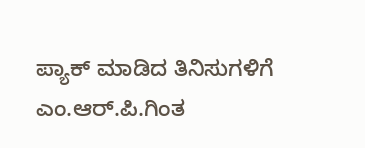ಪ್ಯಾಕ್ ಮಾಡಿದ ತಿನಿಸುಗಳಿಗೆ ಎಂ.ಆರ್.ಪಿ.ಗಿಂತ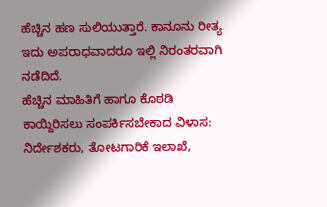ಹೆಚ್ಚಿನ ಹಣ ಸುಲಿಯುತ್ತಾರೆ. ಕಾನೂನು ರೀತ್ಯ ಇದು ಅಪರಾಧವಾದರೂ ಇಲ್ಲಿ ನಿರಂತರವಾಗಿ ನಡೆದಿದೆ.
ಹೆಚ್ಚಿನ ಮಾಹಿತಿಗೆ ಹಾಗೂ ಕೊಠಡಿ ಕಾಯ್ದಿರಿಸಲು ಸಂಪರ್ಕಿಸಬೇಕಾದ ವಿಳಾಸ: ನಿರ್ದೇಶಕರು, ತೋಟಗಾರಿಕೆ ಇಲಾಖೆ,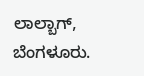ಲಾಲ್ಬಾಗ್, ಬೆಂಗಳೂರು.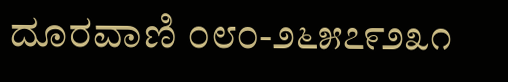ದೂರವಾಣಿ ೦೮೦-೨೬೫೭೯೨೩೧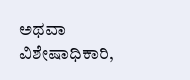ಅಥವಾ ವಿಶೇಷಾಧಿಕಾರಿ,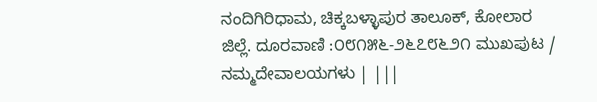ನಂದಿಗಿರಿಧಾಮ, ಚಿಕ್ಕಬಳ್ಳಾಪುರ ತಾಲೂಕ್, ಕೋಲಾರ ಜಿಲ್ಲೆ. ದೂರವಾಣಿ :೦೮೧೫೬-೨೬೭೮೬೨೧ ಮುಖಪುಟ / ನಮ್ಮದೇವಾಲಯಗಳು | |||